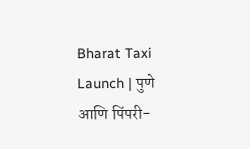Bharat Taxi Launch | पुणे आणि पिंपरी-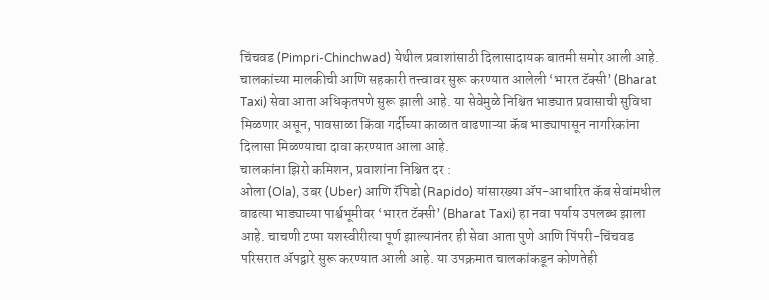चिंचवड (Pimpri-Chinchwad) येथील प्रवाशांसाठी दिलासादायक बातमी समोर आली आहे. चालकांच्या मालकीची आणि सहकारी तत्त्वावर सुरू करण्यात आलेली ‘भारत टॅक्सी’ (Bharat Taxi) सेवा आता अधिकृतपणे सुरू झाली आहे. या सेवेमुळे निश्चित भाड्यात प्रवासाची सुविधा मिळणार असून, पावसाळा किंवा गर्दीच्या काळात वाढणाऱ्या कॅब भाड्यापासून नागरिकांना दिलासा मिळण्याचा दावा करण्यात आला आहे.
चालकांना झिरो कमिशन, प्रवाशांना निश्चित दर :
ओला (Ola), उबर (Uber) आणि रॅपिडो (Rapido) यांसारख्या ॲप-आधारित कॅब सेवांमधील वाढत्या भाड्याच्या पार्श्वभूमीवर ‘भारत टॅक्सी’ (Bharat Taxi) हा नवा पर्याय उपलब्ध झाला आहे. चाचणी टप्पा यशस्वीरीत्या पूर्ण झाल्यानंतर ही सेवा आता पुणे आणि पिंपरी-चिंचवड परिसरात ॲपद्वारे सुरू करण्यात आली आहे. या उपक्रमात चालकांकडून कोणतेही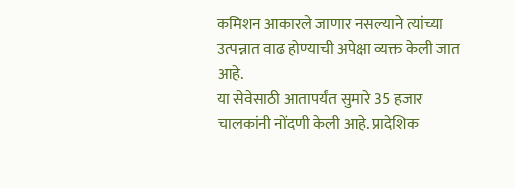कमिशन आकारले जाणार नसल्याने त्यांच्या उत्पन्नात वाढ होण्याची अपेक्षा व्यक्त केली जात आहे.
या सेवेसाठी आतापर्यंत सुमारे 35 हजार चालकांनी नोंदणी केली आहे. प्रादेशिक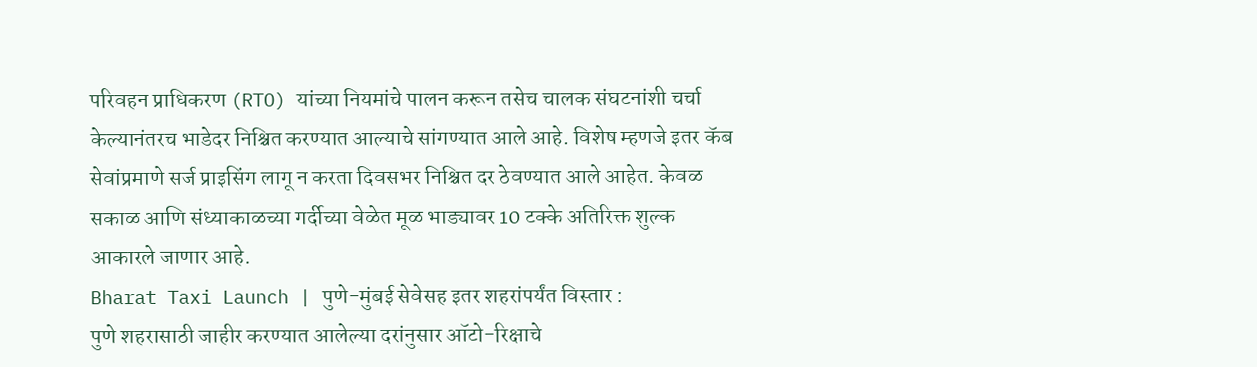परिवहन प्राधिकरण (RTO) यांच्या नियमांचे पालन करून तसेच चालक संघटनांशी चर्चा केल्यानंतरच भाडेदर निश्चित करण्यात आल्याचे सांगण्यात आले आहे. विशेष म्हणजे इतर कॅब सेवांप्रमाणे सर्ज प्राइसिंग लागू न करता दिवसभर निश्चित दर ठेवण्यात आले आहेत. केवळ सकाळ आणि संध्याकाळच्या गर्दीच्या वेळेत मूळ भाड्यावर 10 टक्के अतिरिक्त शुल्क आकारले जाणार आहे.
Bharat Taxi Launch | पुणे-मुंबई सेवेसह इतर शहरांपर्यंत विस्तार :
पुणे शहरासाठी जाहीर करण्यात आलेल्या दरांनुसार ऑटो-रिक्षाचे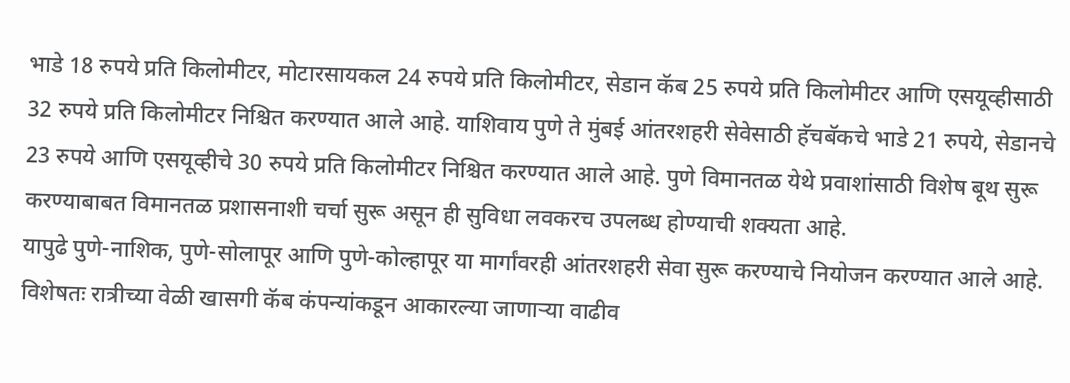भाडे 18 रुपये प्रति किलोमीटर, मोटारसायकल 24 रुपये प्रति किलोमीटर, सेडान कॅब 25 रुपये प्रति किलोमीटर आणि एसयूव्हीसाठी 32 रुपये प्रति किलोमीटर निश्चित करण्यात आले आहे. याशिवाय पुणे ते मुंबई आंतरशहरी सेवेसाठी हॅचबॅकचे भाडे 21 रुपये, सेडानचे 23 रुपये आणि एसयूव्हीचे 30 रुपये प्रति किलोमीटर निश्चित करण्यात आले आहे. पुणे विमानतळ येथे प्रवाशांसाठी विशेष बूथ सुरू करण्याबाबत विमानतळ प्रशासनाशी चर्चा सुरू असून ही सुविधा लवकरच उपलब्ध होण्याची शक्यता आहे.
यापुढे पुणे-नाशिक, पुणे-सोलापूर आणि पुणे-कोल्हापूर या मार्गांवरही आंतरशहरी सेवा सुरू करण्याचे नियोजन करण्यात आले आहे. विशेषतः रात्रीच्या वेळी खासगी कॅब कंपन्यांकडून आकारल्या जाणाऱ्या वाढीव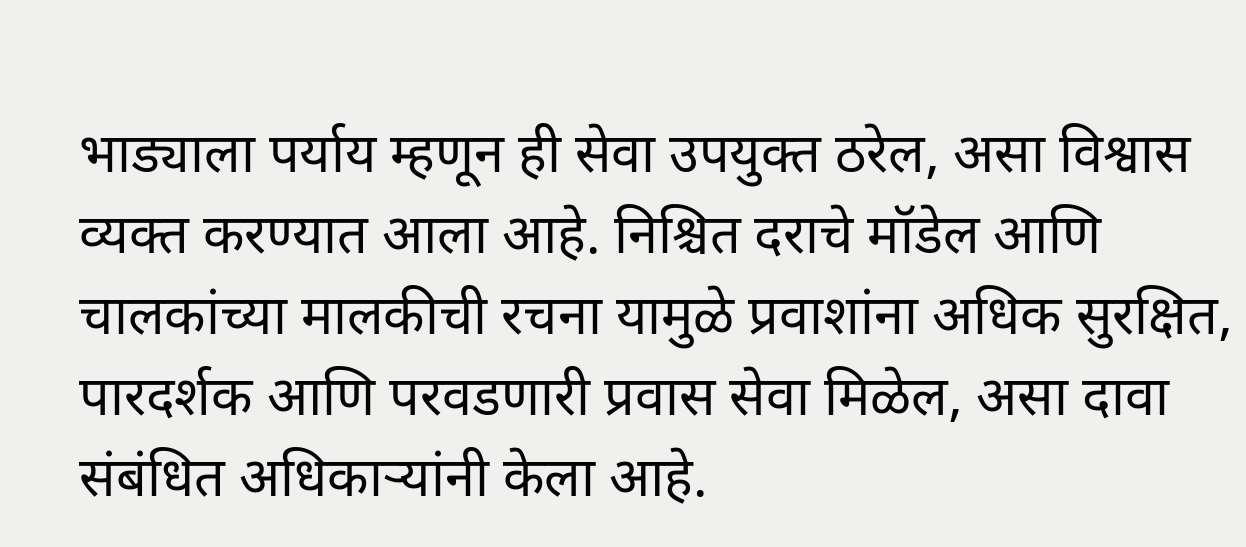भाड्याला पर्याय म्हणून ही सेवा उपयुक्त ठरेल, असा विश्वास व्यक्त करण्यात आला आहे. निश्चित दराचे मॉडेल आणि चालकांच्या मालकीची रचना यामुळे प्रवाशांना अधिक सुरक्षित, पारदर्शक आणि परवडणारी प्रवास सेवा मिळेल, असा दावा संबंधित अधिकाऱ्यांनी केला आहे.